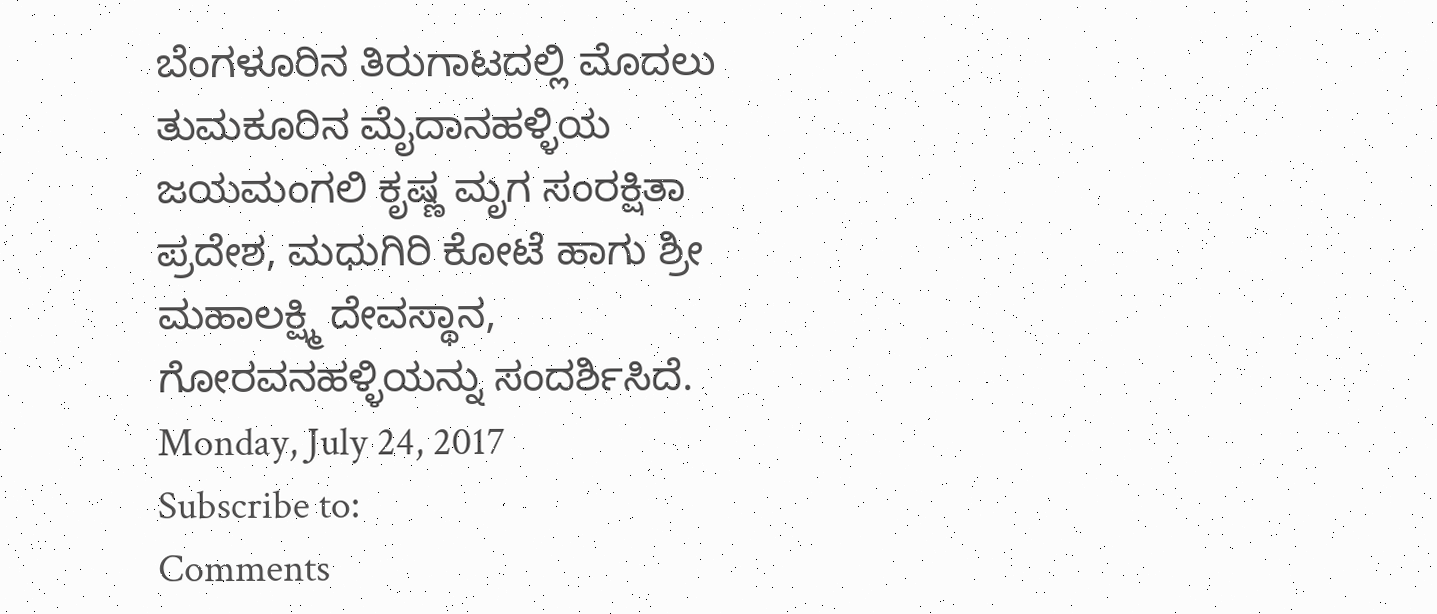ಬೆಂಗಳೂರಿನ ತಿರುಗಾಟದಲ್ಲಿ ಮೊದಲು ತುಮಕೂರಿನ ಮೈದಾನಹಳ್ಳಿಯ ಜಯಮಂಗಲಿ ಕೃಷ್ಣ ಮೃಗ ಸಂರಕ್ಷಿತಾ ಪ್ರದೇಶ, ಮಧುಗಿರಿ ಕೋಟೆ ಹಾಗು ಶ್ರೀ ಮಹಾಲಕ್ಷ್ಮಿ ದೇವಸ್ಥಾನ, ಗೋರವನಹಳ್ಳಿಯನ್ನು ಸಂದರ್ಶಿಸಿದೆ.
Monday, July 24, 2017
Subscribe to:
Comments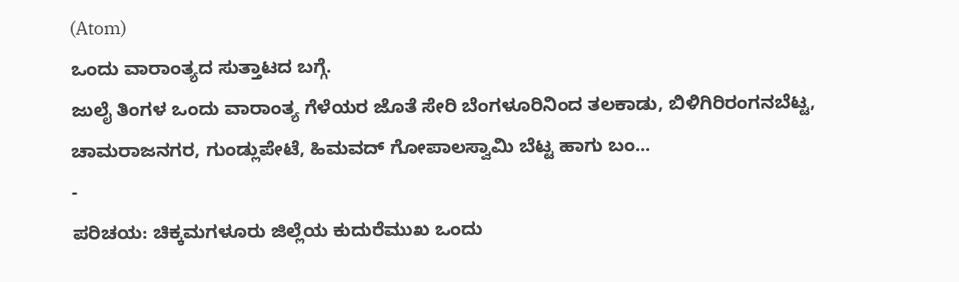(Atom)
ಒಂದು ವಾರಾಂತ್ಯದ ಸುತ್ತಾಟದ ಬಗ್ಗೆ.
ಜುಲೈ ತಿಂಗಳ ಒಂದು ವಾರಾಂತ್ಯ ಗೆಳೆಯರ ಜೊತೆ ಸೇರಿ ಬೆಂಗಳೂರಿನಿಂದ ತಲಕಾಡು, ಬಿಳಿಗಿರಿರಂಗನಬೆಟ್ಟ, ಚಾಮರಾಜನಗರ, ಗುಂಡ್ಲುಪೇಟೆ, ಹಿಮವದ್ ಗೋಪಾಲಸ್ವಾಮಿ ಬೆಟ್ಟ ಹಾಗು ಬಂ...
-
ಪರಿಚಯ: ಚಿಕ್ಕಮಗಳೂರು ಜಿಲ್ಲೆಯ ಕುದುರೆಮುಖ ಒಂದು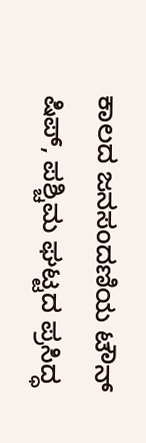ಕಾಲದ ಜನಸಂದಣಿಯ ಟೌನ್ ಷಿಪ್, ಪಶ್ಚಿಮ ಘಟ್ಟದ ಪ್ರಸಿದ್ಧ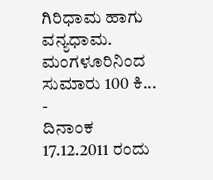ಗಿರಿಧಾಮ ಹಾಗು ವನ್ಯಧಾಮ. ಮಂಗಳೂರಿನಿಂದ ಸುಮಾರು 100 ಕಿ...
-
ದಿನಾಂಕ 17.12.2011 ರಂದು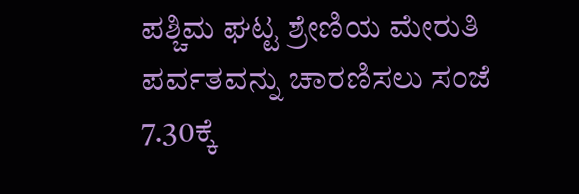ಪಶ್ಚಿಮ ಘಟ್ಟ ಶ್ರೇಣಿಯ ಮೇರುತಿ ಪರ್ವತವನ್ನು ಚಾರಣಿಸಲು ಸಂಜೆ 7.30ಕ್ಕೆ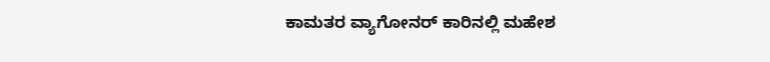ಕಾಮತರ ವ್ಯಾಗೋನರ್ ಕಾರಿನಲ್ಲಿ ಮಹೇಶ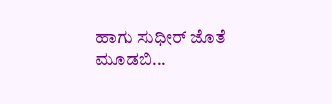ಹಾಗು ಸುಧೀರ್ ಜೊತೆ ಮೂಡಬಿ...